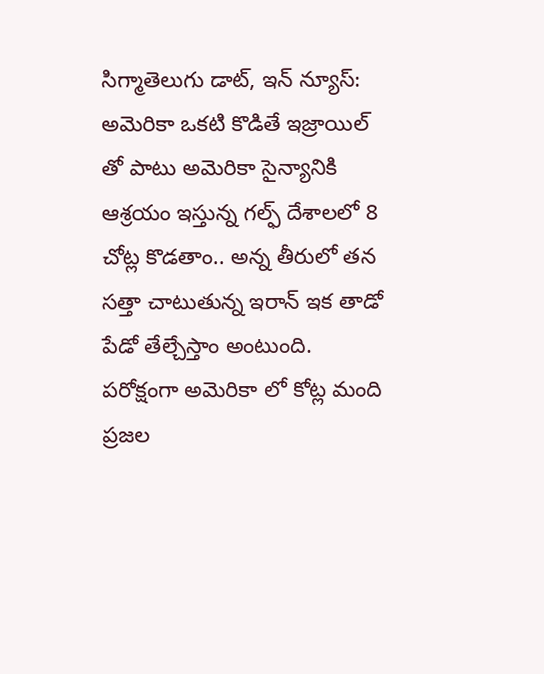సిగ్మాతెలుగు డాట్, ఇన్ న్యూస్: అమెరికా ఒకటి కొడితే ఇజ్రాయిల్ తో పాటు అమెరికా సైన్యానికి ఆశ్రయం ఇస్తున్న గల్ఫ్ దేశాలలో 8 చోట్ల కొడతాం.. అన్న తీరులో తన సత్తా చాటుతున్న ఇరాన్ ఇక తాడో పేడో తేల్చేస్తాం అంటుంది. పరోక్షంగా అమెరికా లో కోట్ల మంది ప్రజల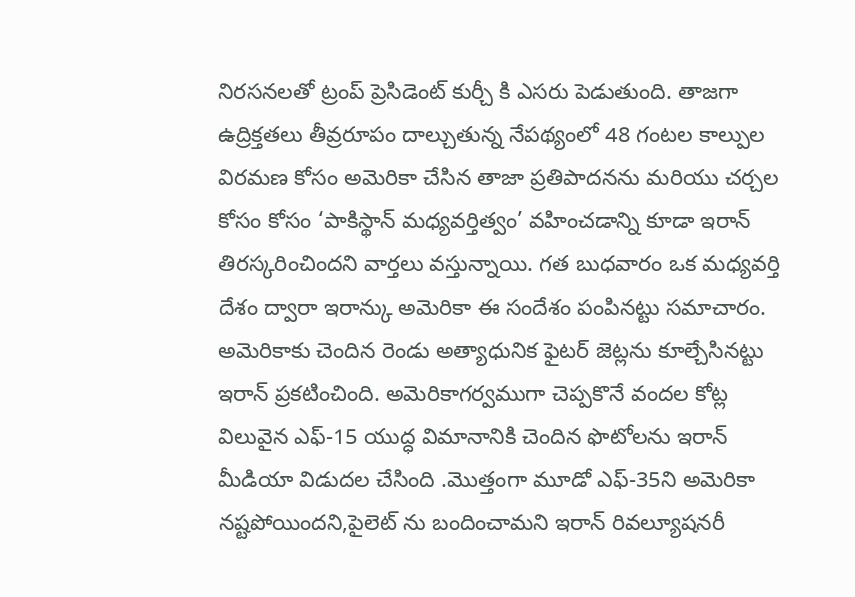నిరసనలతో ట్రంప్ ప్రెసిడెంట్ కుర్చీ కి ఎసరు పెడుతుంది. తాజగా ఉద్రిక్తతలు తీవ్రరూపం దాల్చుతున్న నేపథ్యంలో 48 గంటల కాల్పుల విరమణ కోసం అమెరికా చేసిన తాజా ప్రతిపాదనను మరియు చర్చల కోసం కోసం ‘పాకిస్థాన్ మధ్యవర్తిత్వం’ వహించడాన్ని కూడా ఇరాన్ తిరస్కరించిందని వార్తలు వస్తున్నాయి. గత బుధవారం ఒక మధ్యవర్తి దేశం ద్వారా ఇరాన్కు అమెరికా ఈ సందేశం పంపినట్టు సమాచారం. అమెరికాకు చెందిన రెండు అత్యాధునిక ఫైటర్ జెట్లను కూల్చేసినట్టు ఇరాన్ ప్రకటించింది. అమెరికాగర్వముగా చెప్పకొనే వందల కోట్ల విలువైన ఎఫ్-15 యుద్ధ విమానానికి చెందిన ఫొటోలను ఇరాన్ మీడియా విడుదల చేసింది .మొత్తంగా మూడో ఎఫ్-35ని అమెరికా నష్టపోయిందని,పైలెట్ ను బందించామని ఇరాన్ రివల్యూషనరీ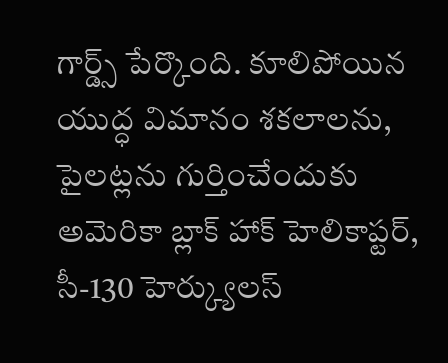గార్డ్స్ పేర్కొంది. కూలిపోయిన యుద్ధ విమానం శకలాలను, పైలట్లను గుర్తించేందుకు అమెరికా బ్లాక్ హాక్ హెలికాప్టర్, సీ-130 హెర్క్యులస్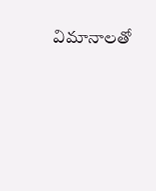విమానాలతో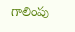గాలింపు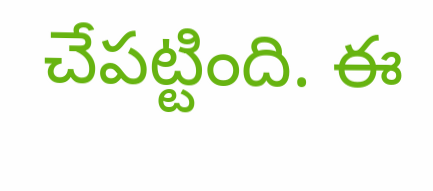చేపట్టింది. ఈ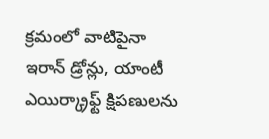క్రమంలో వాటిపైనా ఇరాన్ డ్రోన్లు, యాంటీ ఎయిర్క్రాఫ్ట్ క్షిపణులను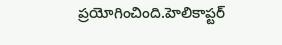ప్రయోగించింది.హెలికాప్టర్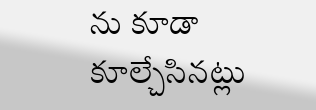ను కూడా కూల్చేసినట్లు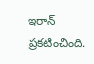ఇరాన్ ప్రకటించింది.